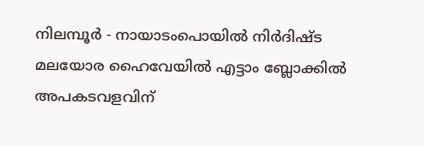നിലമ്പൂർ - നായാടംപൊയിൽ നിർദിഷ്ട മലയോര ഹൈവേയിൽ എട്ടാം ബ്ലോക്കിൽ അപകടവളവിന്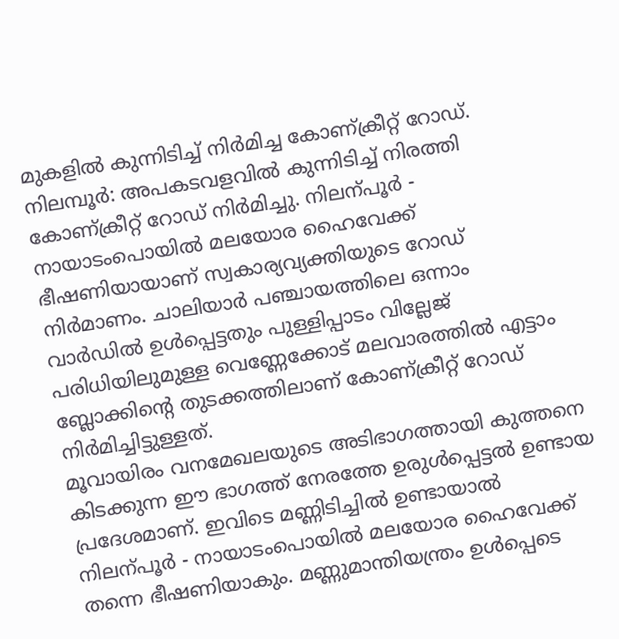മുകളിൽ കുന്നിടിച്ച് നിർമിച്ച കോണ്ക്രീറ്റ് റോഡ്.
നിലമ്പൂർ: അപകടവളവിൽ കുന്നിടിച്ച് നിരത്തി കോണ്ക്രീറ്റ് റോഡ് നിർമിച്ചു. നിലന്പൂർ - നായാടംപൊയിൽ മലയോര ഹൈവേക്ക് ഭീഷണിയായാണ് സ്വകാര്യവ്യക്തിയുടെ റോഡ് നിർമാണം. ചാലിയാർ പഞ്ചായത്തിലെ ഒന്നാം വാർഡിൽ ഉൾപ്പെട്ടതും പുള്ളിപ്പാടം വില്ലേജ് പരിധിയിലുമുള്ള വെണ്ണേക്കോട് മലവാരത്തിൽ എട്ടാം ബ്ലോക്കിന്റെ തുടക്കത്തിലാണ് കോണ്ക്രീറ്റ് റോഡ് നിർമിച്ചിട്ടുള്ളത്.
മൂവായിരം വനമേഖലയുടെ അടിഭാഗത്തായി കുത്തനെ കിടക്കുന്ന ഈ ഭാഗത്ത് നേരത്തേ ഉരുൾപ്പെട്ടൽ ഉണ്ടായ പ്രദേശമാണ്. ഇവിടെ മണ്ണിടിച്ചിൽ ഉണ്ടായാൽ നിലന്പൂർ - നായാടംപൊയിൽ മലയോര ഹൈവേക്ക് തന്നെ ഭീഷണിയാകും. മണ്ണുമാന്തിയന്ത്രം ഉൾപ്പെടെ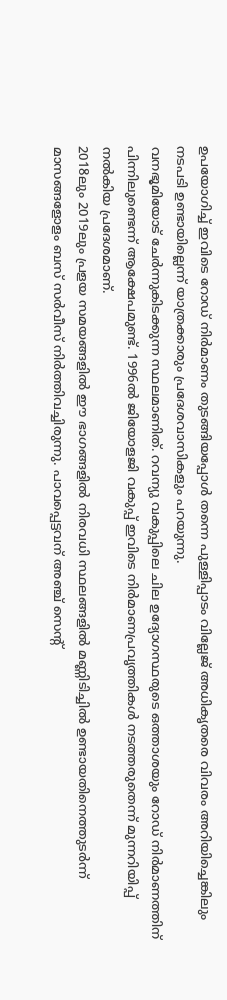ഉപയോഗിച്ച് ഇവിടെ റോഡ് നിർമാണം തുടങ്ങിയപ്പോൾ തന്നെ പുള്ളിപ്പാടം വില്ലേജ് അധികൃതരെ വിവരം അറിയിച്ചെങ്കിലും നടപടി ഉണ്ടായില്ലെന്ന് യാത്രക്കാരും പ്രദേശവാസികളും പറയുന്നു.
വനഭൂമിയോട് ചേർന്നുകിടക്കുന്ന സ്ഥലമാണിത്. റവന്യു വകുപ്പിലെ ചില ഉദ്യോഗസ്ഥരുടെ ഒത്താശയും റോഡ് നിർമാണത്തിന് പിന്നിലുണ്ടെന്ന് ആക്ഷേപമുണ്ട്. 1996ൽ ജിയോളജി വകുപ്പ് ഇവിടെ നിർമാണപ്രവൃത്തികൾ നടത്തരുതെന്ന് മുന്നറിയിപ്പ് നൽകിയ പ്രദേശമാണ്.
2018ലും 2019ലും പ്രളയ സമയങ്ങളിൽ ഈ ഭാഗങ്ങളിൽ നിരവധി സ്ഥലങ്ങളിൽ മണ്ണിടിച്ചിൽ ഉണ്ടായതിനെത്തുടർന്ന് മാസങ്ങളോളം ബസ് സർവീസ് നിർത്തിവച്ചിരുന്നു. പാവപ്പെട്ടവന് അഞ്ച് സെന്റ്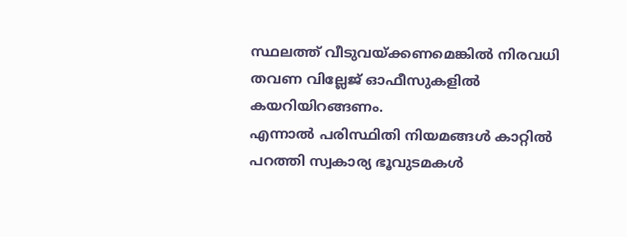സ്ഥലത്ത് വീടുവയ്ക്കണമെങ്കിൽ നിരവധി തവണ വില്ലേജ് ഓഫീസുകളിൽ കയറിയിറങ്ങണം.
എന്നാൽ പരിസ്ഥിതി നിയമങ്ങൾ കാറ്റിൽ പറത്തി സ്വകാര്യ ഭൂവുടമകൾ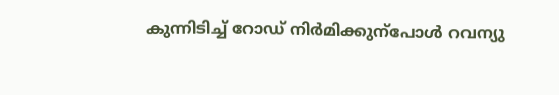കുന്നിടിച്ച് റോഡ് നിർമിക്കുന്പോൾ റവന്യു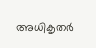അധികൃതർ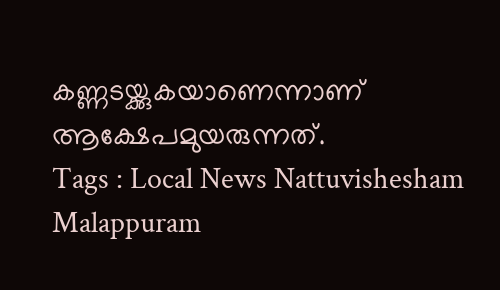കണ്ണടയ്ക്കുകയാണെന്നാണ് ആക്ഷേപമുയരുന്നത്.
Tags : Local News Nattuvishesham Malappuram